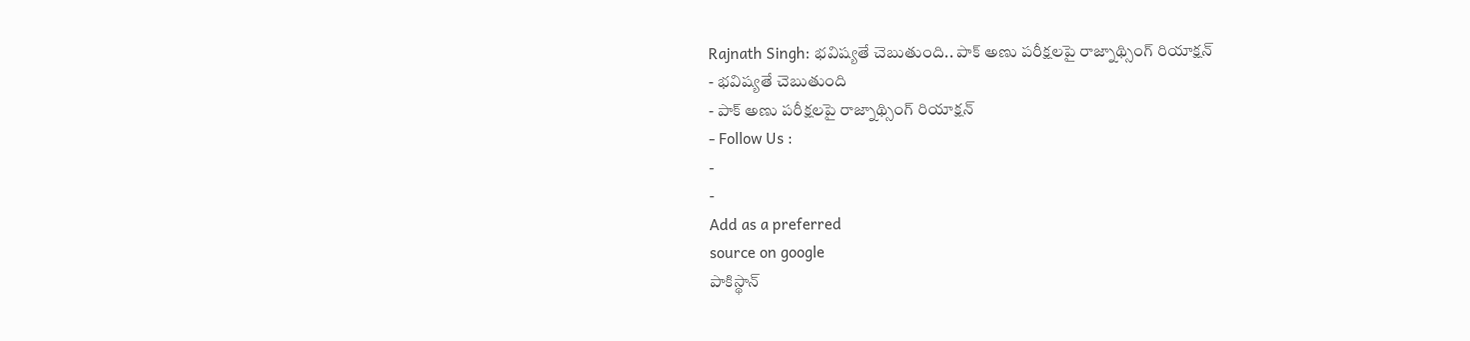Rajnath Singh: భవిష్యతే చెబుతుంది.. పాక్ అణు పరీక్షలపై రాజ్నాథ్సింగ్ రియాక్షన్
- భవిష్యతే చెబుతుంది
- పాక్ అణు పరీక్షలపై రాజ్నాథ్సింగ్ రియాక్షన్
- Follow Us :
-
-
Add as a preferred
source on google
పాకిస్థాన్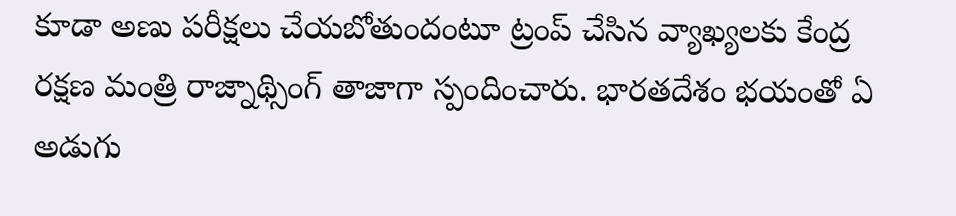కూడా అణు పరీక్షలు చేయబోతుందంటూ ట్రంప్ చేసిన వ్యాఖ్యలకు కేంద్ర రక్షణ మంత్రి రాజ్నాథ్సింగ్ తాజాగా స్పందించారు. భారతదేశం భయంతో ఏ అడుగు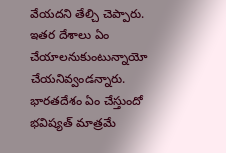వేయదని తేల్చి చెప్పారు. ఇతర దేశాలు ఏం చేయాలనుకుంటున్నాయో చేయనివ్వండన్నారు. భారతదేశం ఏం చేస్తుందో భవిష్యత్ మాత్రమే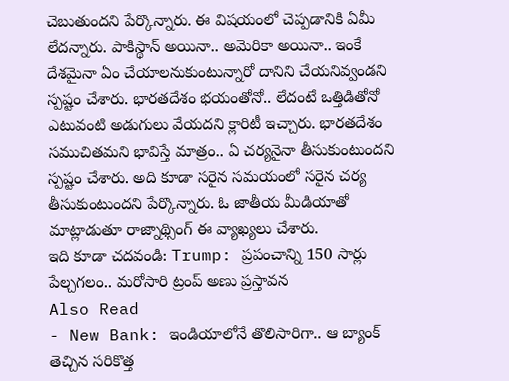చెబుతుందని పేర్కొన్నారు. ఈ విషయంలో చెప్పడానికి ఏమీ లేదన్నారు. పాకిస్థాన్ అయినా.. అమెరికా అయినా.. ఇంకే దేశమైనా ఏం చేయాలనుకుంటున్నారో దానిని చేయనివ్వండని స్పష్టం చేశారు. భారతదేశం భయంతోనో.. లేదంటే ఒత్తిడితోనో ఎటువంటి అడుగులు వేయదని క్లారిటీ ఇచ్చారు. భారతదేశం సముచితమని భావిస్తే మాత్రం.. ఏ చర్యనైనా తీసుకుంటుందని స్పష్టం చేశారు. అది కూడా సరైన సమయంలో సరైన చర్య తీసుకుంటుందని పేర్కొన్నారు. ఓ జాతీయ మీడియాతో మాట్లాడుతూ రాజ్నాథ్సింగ్ ఈ వ్యాఖ్యలు చేశారు.
ఇది కూడా చదవండి: Trump: ప్రపంచాన్ని 150 సార్లు పేల్చగలం.. మరోసారి ట్రంప్ అణు ప్రస్తావన
Also Read
- New Bank: ఇండియాలోనే తొలిసారిగా.. ఆ బ్యాంక్ తెచ్చిన సరికొత్త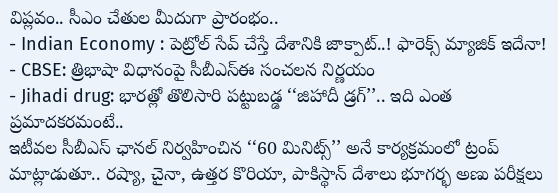విప్లవం.. సీఎం చేతుల మీదుగా ప్రారంభం..
- Indian Economy : పెట్రోల్ సేవ్ చేస్తే దేశానికి జాక్పాట్..! ఫారెక్స్ మ్యాజిక్ ఇదేనా!
- CBSE: త్రిభాషా విధానంపై సీబీఎస్ఈ సంచలన నిర్ణయం
- Jihadi drug: భారత్లో తొలిసారి పట్టుబడ్డ ‘‘జిహాదీ డ్రగ్’’.. ఇది ఎంత ప్రమాదకరమంటే..
ఇటీవల సీబీఎస్ ఛానల్ నిర్వహించిన ‘‘60 మినిట్స్’’ అనే కార్యక్రమంలో ట్రంప్ మాట్లాడుతూ.. రష్యా, చైనా, ఉత్తర కొరియా, పాకిస్థాన్ దేశాలు భూగర్భ అణు పరీక్షలు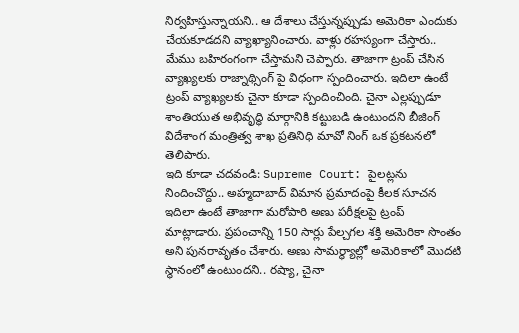నిర్వహిస్తున్నాయని.. ఆ దేశాలు చేస్తున్నప్పుడు అమెరికా ఎందుకు చేయకూడదని వ్యాఖ్యానించారు. వాళ్లు రహస్యంగా చేస్తారు.. మేము బహిరంగంగా చేస్తామని చెప్పారు. తాజాగా ట్రంప్ చేసిన వ్యాఖ్యలకు రాజ్నాథ్సింగ్ పై విధంగా స్పందించారు. ఇదిలా ఉంటే ట్రంప్ వ్యాఖ్యలకు చైనా కూడా స్పందించింది. చైనా ఎల్లప్పుడూ శాంతియుత అభివృద్ధి మార్గానికి కట్టుబడి ఉంటుందని బీజింగ్ విదేశాంగ మంత్రిత్వ శాఖ ప్రతినిధి మావో నింగ్ ఒక ప్రకటనలో తెలిపారు.
ఇది కూడా చదవండి: Supreme Court: పైలట్లను నిందించొద్దు.. అహ్మదాబాద్ విమాన ప్రమాదంపై కీలక సూచన
ఇదిలా ఉంటే తాజాగా మరోపారి అణు పరీక్షలపై ట్రంప్ మాట్లాడారు. ప్రపంచాన్ని 150 సార్లు పేల్చగల శక్తి అమెరికా సొంతం అని పునరావృతం చేశారు. అణు సామర్థ్యాల్లో అమెరికాలో మొదటి స్థానంలో ఉంటుందని.. రష్యా, చైనా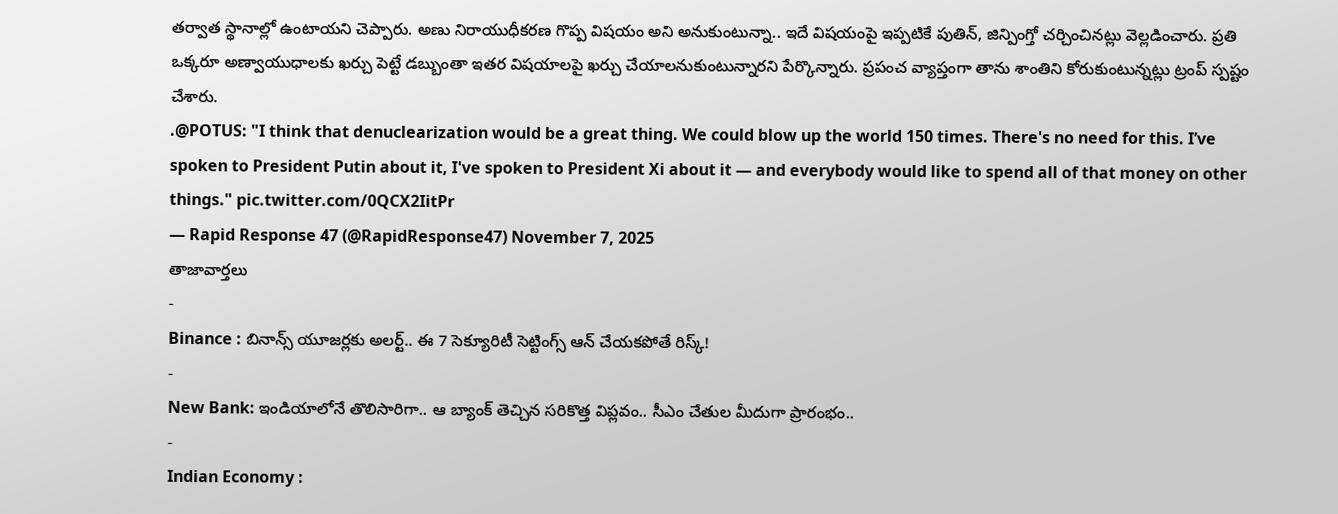తర్వాత స్థానాల్లో ఉంటాయని చెప్పారు. అణు నిరాయుధీకరణ గొప్ప విషయం అని అనుకుంటున్నా.. ఇదే విషయంపై ఇప్పటికే పుతిన్, జిన్పింగ్తో చర్చించినట్లు వెల్లడించారు. ప్రతి ఒక్కరూ అణ్వాయుధాలకు ఖర్చు పెట్టే డబ్బుంతా ఇతర విషయాలపై ఖర్చు చేయాలనుకుంటున్నారని పేర్కొన్నారు. ప్రపంచ వ్యాప్తంగా తాను శాంతిని కోరుకుంటున్నట్లు ట్రంప్ స్పష్టం చేశారు.
.@POTUS: "I think that denuclearization would be a great thing. We could blow up the world 150 times. There's no need for this. I’ve spoken to President Putin about it, I've spoken to President Xi about it — and everybody would like to spend all of that money on other things." pic.twitter.com/0QCX2IitPr
— Rapid Response 47 (@RapidResponse47) November 7, 2025
తాజావార్తలు
-
Binance : బినాన్స్ యూజర్లకు అలర్ట్.. ఈ 7 సెక్యూరిటీ సెట్టింగ్స్ ఆన్ చేయకపోతే రిస్క్!
-
New Bank: ఇండియాలోనే తొలిసారిగా.. ఆ బ్యాంక్ తెచ్చిన సరికొత్త విప్లవం.. సీఎం చేతుల మీదుగా ప్రారంభం..
-
Indian Economy :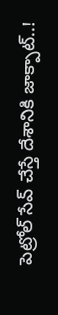పెట్రోల్ సేవ్ చేస్తే దేశానికి జాక్పాట్..!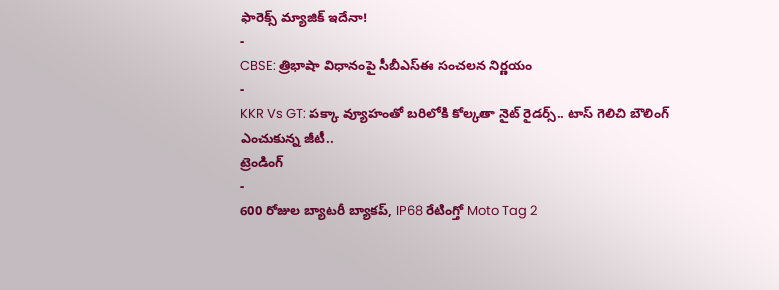ఫారెక్స్ మ్యాజిక్ ఇదేనా!
-
CBSE: త్రిభాషా విధానంపై సీబీఎస్ఈ సంచలన నిర్ణయం
-
KKR Vs GT: పక్కా వ్యూహంతో బరిలోకి కోల్కతా నైట్ రైడర్స్.. టాస్ గెలిచి బౌలింగ్ ఎంచుకున్న జీటీ..
ట్రెండింగ్
-
600 రోజుల బ్యాటరీ బ్యాకప్, IP68 రేటింగ్తో Moto Tag 2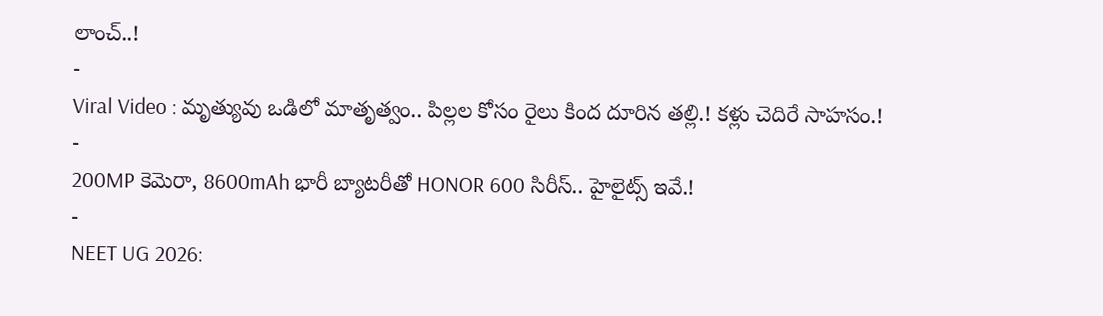లాంచ్..!
-
Viral Video : మృత్యువు ఒడిలో మాతృత్వం.. పిల్లల కోసం రైలు కింద దూరిన తల్లి.! కళ్లు చెదిరే సాహసం.!
-
200MP కెమెరా, 8600mAh భారీ బ్యాటరీతో HONOR 600 సిరీస్.. హైలైట్స్ ఇవే.!
-
NEET UG 2026: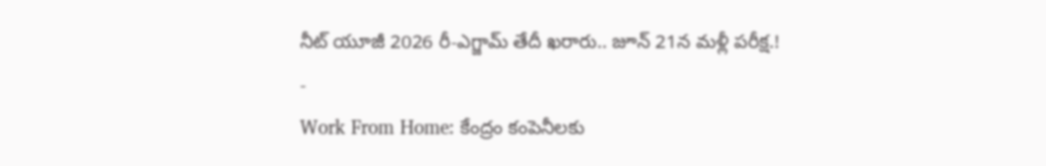నీట్ యూజీ 2026 రీ-ఎగ్జామ్ తేదీ ఖరారు.. జూన్ 21న మళ్లీ పరీక్ష.!
-
Work From Home: కేంద్రం కంపెనీలకు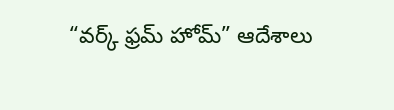“వర్క్ ఫ్రమ్ హోమ్” ఆదేశాలు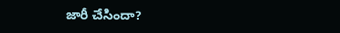జారీ చేసిందా?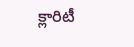క్లారిటీ